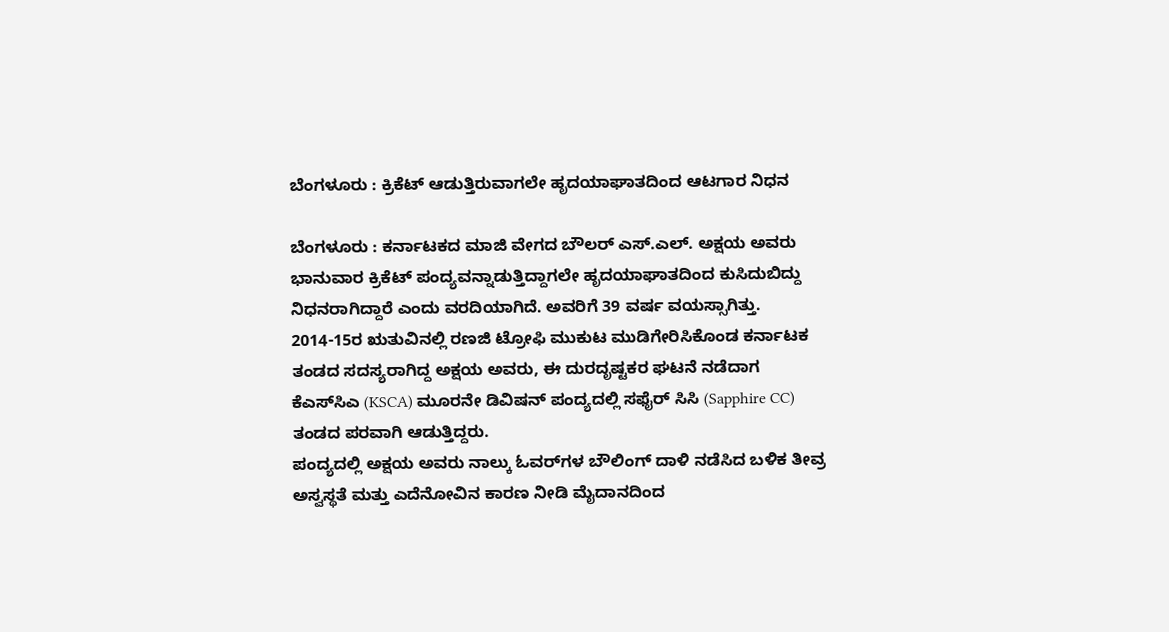ಬೆಂಗಳೂರು : ಕ್ರಿಕೆಟ್ ಆಡುತ್ತಿರುವಾಗಲೇ ಹೃದಯಾಘಾತದಿಂದ ಆಟಗಾರ ನಿಧನ

ಬೆಂಗಳೂರು : ಕರ್ನಾಟಕದ ಮಾಜಿ ವೇಗದ ಬೌಲರ್ ಎಸ್.ಎಲ್. ಅಕ್ಷಯ ಅವರು ಭಾನುವಾರ ಕ್ರಿಕೆಟ್ ಪಂದ್ಯವನ್ನಾಡುತ್ತಿದ್ದಾಗಲೇ ಹೃದಯಾಘಾತದಿಂದ ಕುಸಿದುಬಿದ್ದು ನಿಧನರಾಗಿದ್ದಾರೆ ಎಂದು ವರದಿಯಾಗಿದೆ. ಅವರಿಗೆ 39 ವರ್ಷ ವಯಸ್ಸಾಗಿತ್ತು.
2014-15ರ ಋತುವಿನಲ್ಲಿ ರಣಜಿ ಟ್ರೋಫಿ ಮುಕುಟ ಮುಡಿಗೇರಿಸಿಕೊಂಡ ಕರ್ನಾಟಕ ತಂಡದ ಸದಸ್ಯರಾಗಿದ್ದ ಅಕ್ಷಯ ಅವರು, ಈ ದುರದೃಷ್ಟಕರ ಘಟನೆ ನಡೆದಾಗ ಕೆಎಸ್‌ಸಿಎ (KSCA) ಮೂರನೇ ಡಿವಿಷನ್ ಪಂದ್ಯದಲ್ಲಿ ಸಫೈರ್ ಸಿಸಿ (Sapphire CC) ತಂಡದ ಪರವಾಗಿ ಆಡುತ್ತಿದ್ದರು.
ಪಂದ್ಯದಲ್ಲಿ ಅಕ್ಷಯ ಅವರು ನಾಲ್ಕು ಓವರ್‌ಗಳ ಬೌಲಿಂಗ್ ದಾಳಿ ನಡೆಸಿದ ಬಳಿಕ ತೀವ್ರ ಅಸ್ವಸ್ಥತೆ ಮತ್ತು ಎದೆನೋವಿನ ಕಾರಣ ನೀಡಿ ಮೈದಾನದಿಂದ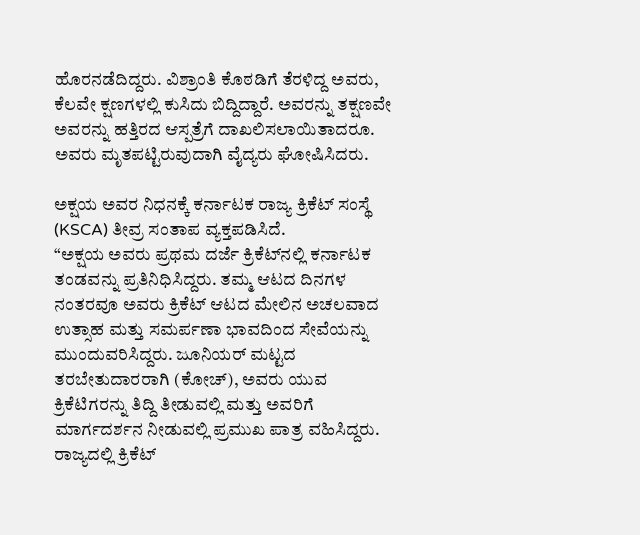ಹೊರನಡೆದಿದ್ದರು. ವಿಶ್ರಾಂತಿ ಕೊಠಡಿಗೆ ತೆರಳಿದ್ದ ಅವರು, ಕೆಲವೇ ಕ್ಷಣಗಳಲ್ಲಿ ಕುಸಿದು ಬಿದ್ದಿದ್ದಾರೆ. ಅವರನ್ನು ತಕ್ಷಣವೇ ಅವರನ್ನು ಹತ್ತಿರದ ಆಸ್ಪತ್ರೆಗೆ ದಾಖಲಿಸಲಾಯಿತಾದರೂ. ಅವರು ಮೃತಪಟ್ಟಿರುವುದಾಗಿ ವೈದ್ಯರು ಘೋಷಿಸಿದರು.

ಅಕ್ಷಯ ಅವರ ನಿಧನಕ್ಕೆ ಕರ್ನಾಟಕ ರಾಜ್ಯ ಕ್ರಿಕೆಟ್ ಸಂಸ್ಥೆ (KSCA) ತೀವ್ರ ಸಂತಾಪ ವ್ಯಕ್ತಪಡಿಸಿದೆ.
“ಅಕ್ಷಯ ಅವರು ಪ್ರಥಮ ದರ್ಜೆ ಕ್ರಿಕೆಟ್‌ನಲ್ಲಿ ಕರ್ನಾಟಕ ತಂಡವನ್ನು ಪ್ರತಿನಿಧಿಸಿದ್ದರು. ತಮ್ಮ ಆಟದ ದಿನಗಳ ನಂತರವೂ ಅವರು ಕ್ರಿಕೆಟ್ ಆಟದ ಮೇಲಿನ ಅಚಲವಾದ ಉತ್ಸಾಹ ಮತ್ತು ಸಮರ್ಪಣಾ ಭಾವದಿಂದ ಸೇವೆಯನ್ನು ಮುಂದುವರಿಸಿದ್ದರು. ಜೂನಿಯರ್ ಮಟ್ಟದ ತರಬೇತುದಾರರಾಗಿ (ಕೋಚ್), ಅವರು ಯುವ ಕ್ರಿಕೆಟಿಗರನ್ನು ತಿದ್ದಿ ತೀಡುವಲ್ಲಿ ಮತ್ತು ಅವರಿಗೆ ಮಾರ್ಗದರ್ಶನ ನೀಡುವಲ್ಲಿ ಪ್ರಮುಖ ಪಾತ್ರ ವಹಿಸಿದ್ದರು. ರಾಜ್ಯದಲ್ಲಿ ಕ್ರಿಕೆಟ್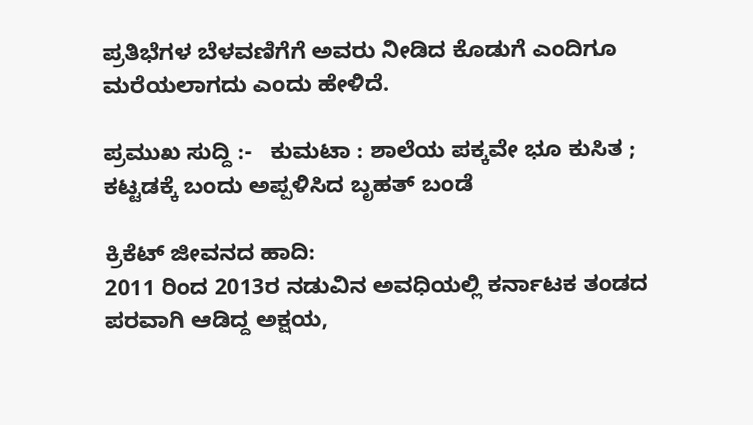ಪ್ರತಿಭೆಗಳ ಬೆಳವಣಿಗೆಗೆ ಅವರು ನೀಡಿದ ಕೊಡುಗೆ ಎಂದಿಗೂ ಮರೆಯಲಾಗದು ಎಂದು ಹೇಳಿದೆ.

ಪ್ರಮುಖ ಸುದ್ದಿ :-   ಕುಮಟಾ : ಶಾಲೆಯ ಪಕ್ಕವೇ ಭೂ ಕುಸಿತ ; ಕಟ್ಟಡಕ್ಕೆ ಬಂದು ಅಪ್ಪಳಿಸಿದ ಬೃಹತ್‌ ಬಂಡೆ

ಕ್ರಿಕೆಟ್ ಜೀವನದ ಹಾದಿ:
2011 ರಿಂದ 2013ರ ನಡುವಿನ ಅವಧಿಯಲ್ಲಿ ಕರ್ನಾಟಕ ತಂಡದ ಪರವಾಗಿ ಆಡಿದ್ದ ಅಕ್ಷಯ,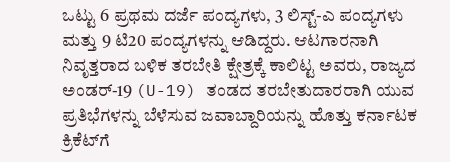ಒಟ್ಟು 6 ಪ್ರಥಮ ದರ್ಜೆ ಪಂದ್ಯಗಳು, 3 ಲಿಸ್ಟ್-ಎ ಪಂದ್ಯಗಳು ಮತ್ತು 9 ಟಿ20 ಪಂದ್ಯಗಳನ್ನು ಆಡಿದ್ದರು. ಆಟಗಾರನಾಗಿ ನಿವೃತ್ತರಾದ ಬಳಿಕ ತರಬೇತಿ ಕ್ಷೇತ್ರಕ್ಕೆ ಕಾಲಿಟ್ಟ ಅವರು, ರಾಜ್ಯದ ಅಂಡರ್-19 (U-19) ತಂಡದ ತರಬೇತುದಾರರಾಗಿ ಯುವ ಪ್ರತಿಭೆಗಳನ್ನು ಬೆಳೆಸುವ ಜವಾಬ್ದಾರಿಯನ್ನು ಹೊತ್ತು ಕರ್ನಾಟಕ ಕ್ರಿಕೆಟ್‌ಗೆ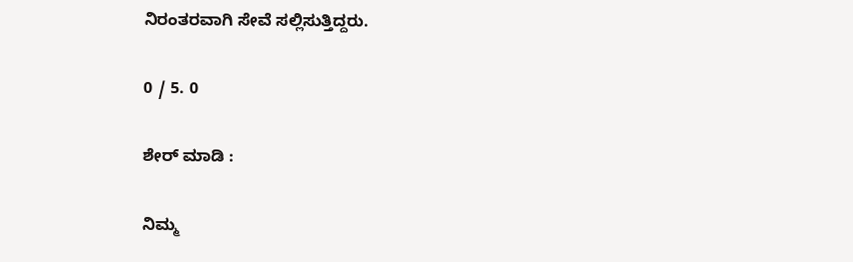ನಿರಂತರವಾಗಿ ಸೇವೆ ಸಲ್ಲಿಸುತ್ತಿದ್ದರು.

0 / 5. 0

ಶೇರ್ ಮಾಡಿ :

ನಿಮ್ಮ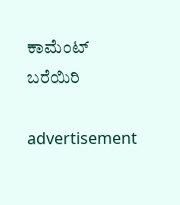ಕಾಮೆಂಟ್ ಬರೆಯಿರಿ

advertisement